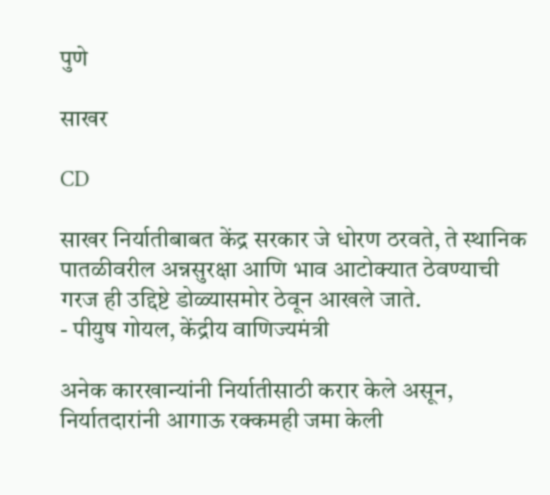पुणे

साखर

CD

साखर निर्यातीबाबत केंद्र सरकार जे धोरण ठरवते, ते स्थानिक पातळीवरील अन्नसुरक्षा आणि भाव आटोक्यात ठेवण्याची गरज ही उद्दिष्टे डोळ्यासमोर ठेवून आखले जाते.
- पीयुष गोयल, केंद्रीय वाणिज्यमंत्री

अनेक कारखान्यांनी निर्यातीसाठी करार केले असून, निर्यातदारांनी आगाऊ रक्कमही जमा केली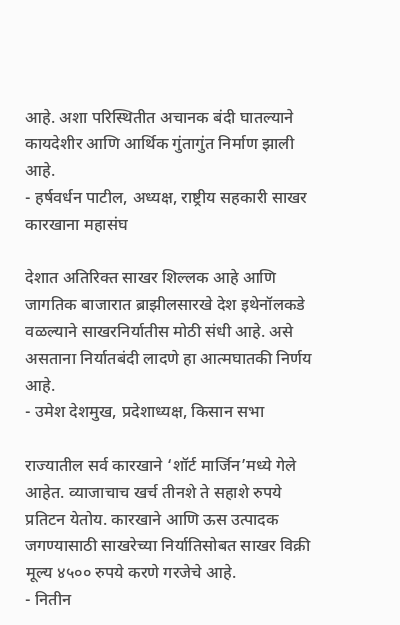आहे. अशा परिस्थितीत अचानक बंदी घातल्याने कायदेशीर आणि आर्थिक गुंतागुंत निर्माण झाली आहे.
- हर्षवर्धन पाटील, अध्यक्ष, राष्ट्रीय सहकारी साखर कारखाना महासंघ

देशात अतिरिक्त साखर शिल्लक आहे आणि जागतिक बाजारात ब्राझीलसारखे देश इथेनॉलकडे वळल्याने साखरनिर्यातीस मोठी संधी आहे. असे असताना निर्यातबंदी लादणे हा आत्मघातकी निर्णय आहे.
- उमेश देशमुख, प्रदेशाध्यक्ष, किसान सभा

राज्यातील सर्व कारखाने ‘शॉर्ट मार्जिन’मध्ये गेले आहेत. व्याजाचाच खर्च तीनशे ते सहाशे रुपये प्रतिटन येतोय. कारखाने आणि ऊस उत्पादक जगण्यासाठी साखरेच्या निर्यातिसोबत साखर विक्री मूल्य ४५०० रुपये करणे गरजेचे आहे.
- नितीन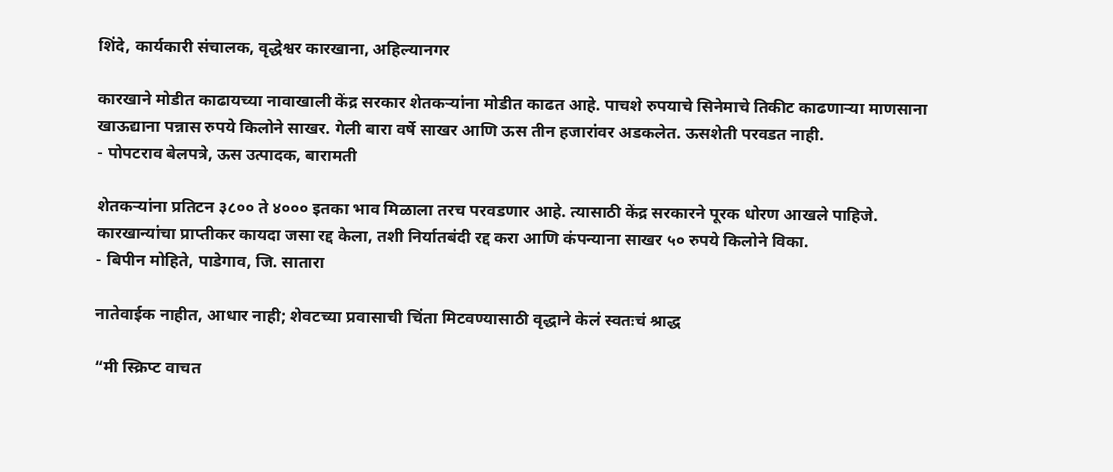शिंदे, कार्यकारी संचालक, वृद्धेश्वर कारखाना, अहिल्यानगर

कारखाने मोडीत काढायच्या नावाखाली केंद्र सरकार शेतकऱ्यांना मोडीत काढत आहे. पाचशे रुपयाचे सिनेमाचे तिकीट काढणाऱ्या माणसाना खाऊद्याना पन्नास रुपये किलोने साखर. गेली बारा वर्षे साखर आणि ऊस तीन हजारांवर अडकलेत. ऊसशेती परवडत नाही.
- पोपटराव बेलपत्रे, ऊस उत्पादक, बारामती

शेतकऱ्यांना प्रतिटन ३८०० ते ४००० इतका भाव मिळाला तरच परवडणार आहे. त्यासाठी केंद्र सरकारने पूरक धोरण आखले पाहिजे. कारखान्यांचा प्राप्तीकर कायदा जसा रद्द केला, तशी निर्यातबंदी रद्द करा आणि कंपन्याना साखर ५० रुपये किलोने विका.
- बिपीन मोहिते, पाडेगाव, जि. सातारा

नातेवाईक नाहीत, आधार नाही; शेवटच्या प्रवासाची चिंता मिटवण्यासाठी वृद्धाने केलं स्वतःचं श्राद्ध

“मी स्क्रिप्ट वाचत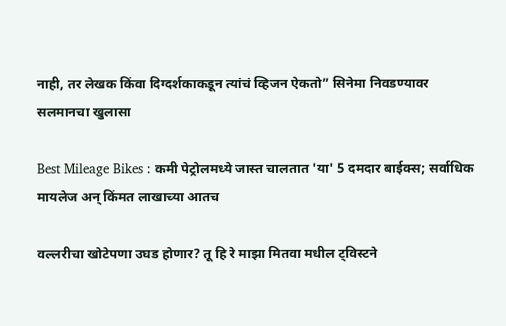नाही, तर लेखक किंवा दिग्दर्शकाकडून त्यांचं व्हिजन ऐकतो” सिनेमा निवडण्यावर सलमानचा खुलासा

Best Mileage Bikes : कमी पेट्रोलमध्ये जास्त चालतात 'या' 5 दमदार बाईक्स; सर्वाधिक मायलेज अन् किंमत लाखाच्या आतच

वल्लरीचा खोटेपणा उघड होणार? तू हि रे माझा मितवा मधील ट्विस्टने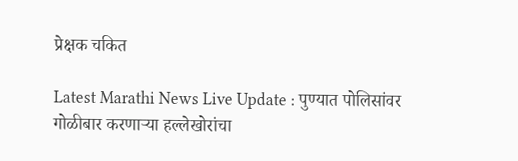प्रेक्षक चकित

Latest Marathi News Live Update : पुण्यात पोलिसांवर गोळीबार करणाऱ्या हल्लेखोरांचा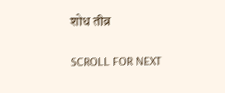शोध तीव्र

SCROLL FOR NEXT